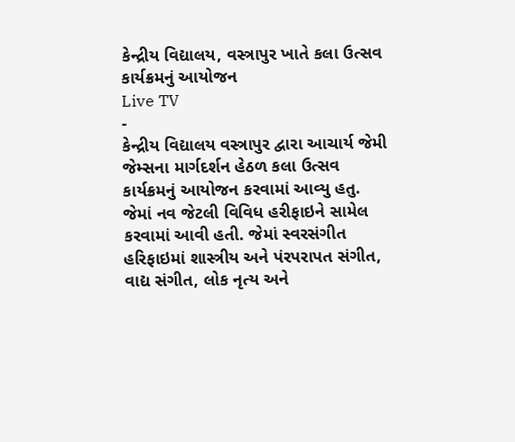કેન્દ્રીય વિદ્યાલય, વસ્ત્રાપુર ખાતે કલા ઉત્સવ કાર્યક્રમનું આયોજન
Live TV
-
કેન્દ્રીય વિદ્યાલય વસ્ત્રાપુર દ્વારા આચાર્ય જેમી જેમ્સના માર્ગદર્શન હેઠળ કલા ઉત્સવ કાર્યક્રમનું આયોજન કરવામાં આવ્યુ હતુ. જેમાં નવ જેટલી વિવિધ હરીફાઇને સામેલ કરવામાં આવી હતી. જેમાં સ્વરસંગીત હરિફાઇમાં શાસ્ત્રીય અને પંરપરાપત સંગીત, વાદ્ય સંગીત, લોક નૃત્ય અને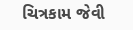ચિત્રકામ જેવી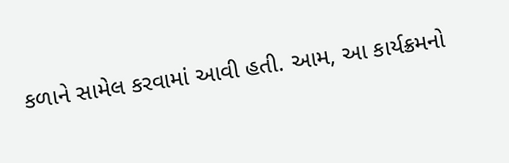કળાને સામેલ કરવામાં આવી હતી. આમ, આ કાર્યક્રમનો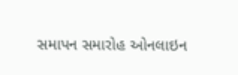સમાપન સમારોહ ઓનલાઇન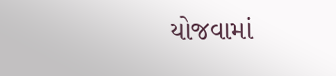યોજવામાં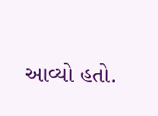આવ્યો હતો.